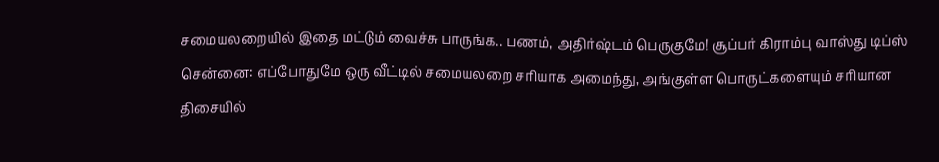சமையலறையில் இதை மட்டும் வைச்சு பாருங்க.. பணம், அதிர்ஷ்டம் பெருகுமே! சூப்பர் கிராம்பு வாஸ்து டிப்ஸ்
சென்னை: எப்போதுமே ஒரு வீட்டில் சமையலறை சரியாக அமைந்து, அங்குள்ள பொருட்களையும் சரியான திசையில்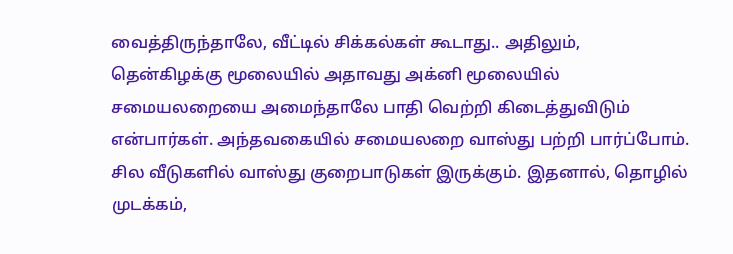வைத்திருந்தாலே, வீட்டில் சிக்கல்கள் கூடாது.. அதிலும், தென்கிழக்கு மூலையில் அதாவது அக்னி மூலையில் சமையலறையை அமைந்தாலே பாதி வெற்றி கிடைத்துவிடும் என்பார்கள். அந்தவகையில் சமையலறை வாஸ்து பற்றி பார்ப்போம்.
சில வீடுகளில் வாஸ்து குறைபாடுகள் இருக்கும். இதனால், தொழில் முடக்கம்,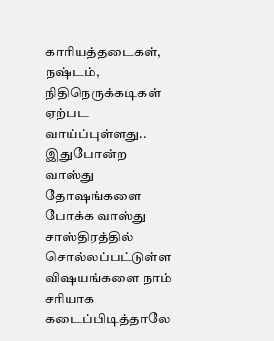காரியத்தடைகள், நஷ்டம், நிதிநெருக்கடிகள் ஏற்பட வாய்ப்புள்ளது.. இதுபோன்ற வாஸ்து தோஷங்களை போக்க வாஸ்து சாஸ்திரத்தில் சொல்லப்பட்டுள்ள விஷயங்களை நாம் சரியாக கடைப்பிடித்தாலே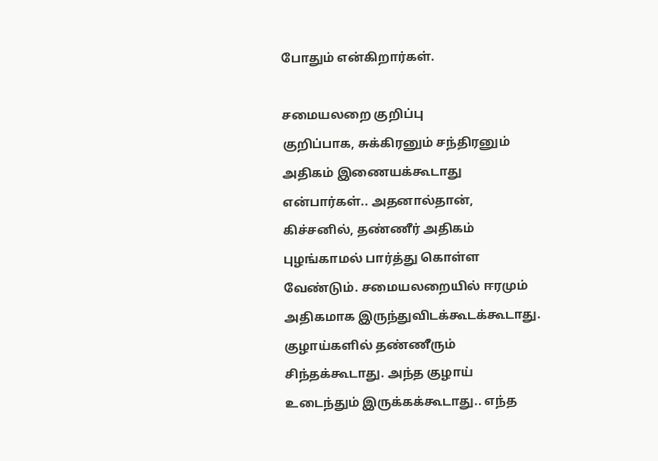போதும் என்கிறார்கள்.

சமையலறை குறிப்பு
குறிப்பாக, சுக்கிரனும் சந்திரனும் அதிகம் இணையக்கூடாது என்பார்கள்.. அதனால்தான், கிச்சனில், தண்ணீர் அதிகம் புழங்காமல் பார்த்து கொள்ள வேண்டும். சமையலறையில் ஈரமும் அதிகமாக இருந்துவிடக்கூடக்கூடாது.
குழாய்களில் தண்ணீரும் சிந்தக்கூடாது. அந்த குழாய் உடைந்தும் இருக்கக்கூடாது.. எந்த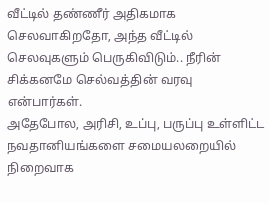வீட்டில் தண்ணீர் அதிகமாக செலவாகிறதோ, அந்த வீட்டில் செலவுகளும் பெருகிவிடும்.. நீரின் சிக்கனமே செல்வத்தின் வரவு என்பார்கள்.
அதேபோல, அரிசி, உப்பு, பருப்பு உள்ளிட்ட நவதானியங்களை சமையலறையில் நிறைவாக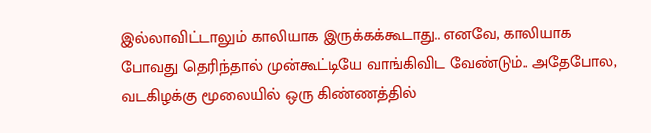இல்லாவிட்டாலும் காலியாக இருக்கக்கூடாது.. எனவே, காலியாக போவது தெரிந்தால் முன்கூட்டியே வாங்கிவிட வேண்டும்.. அதேபோல, வடகிழக்கு மூலையில் ஒரு கிண்ணத்தில்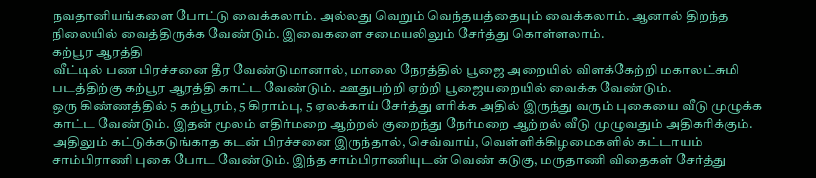நவதானியங்களை போட்டு வைக்கலாம். அல்லது வெறும் வெந்தயத்தையும் வைக்கலாம். ஆனால் திறந்த நிலையில் வைத்திருக்க வேண்டும். இவைகளை சமையலிலும் சேர்த்து கொள்ளலாம்.
கற்பூர ஆரத்தி
வீட்டில் பண பிரச்சனை தீர வேண்டுமானால், மாலை நேரத்தில் பூஜை அறையில் விளக்கேற்றி மகாலட்சுமி படத்திற்கு கற்பூர ஆரத்தி காட்ட வேண்டும். ஊதுபற்றி ஏற்றி பூஜையறையில் வைக்க வேண்டும்.
ஒரு கிண்ணத்தில் 5 கற்பூரம், 5 கிராம்பு, 5 ஏலக்காய் சேர்த்து எரிக்க அதில் இருந்து வரும் புகையை வீடு முழுக்க காட்ட வேண்டும். இதன் மூலம் எதிர்மறை ஆற்றல் குறைந்து நேர்மறை ஆற்றல் வீடு முழுவதும் அதிகரிக்கும். அதிலும் கட்டுக்கடுங்காத கடன் பிரச்சனை இருந்தால், செவ்வாய், வெள்ளிக்கிழமைகளில் கட்டாயம் சாம்பிராணி புகை போட வேண்டும். இந்த சாம்பிராணியுடன் வெண் கடுகு, மருதாணி விதைகள் சேர்த்து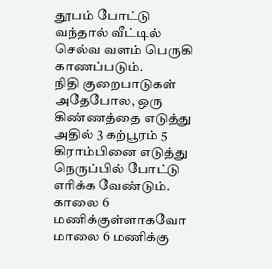தூபம் போட்டு வந்தால் வீட்டில் செல்வ வளம் பெருகி காணப்படும்.
நிதி குறைபாடுகள்
அதேபோல, ஒரு கிண்ணத்தை எடுத்து அதில் 3 கற்பூரம் 5 கிராம்பினை எடுத்து நெருப்பில் போட்டு எரிக்க வேண்டும். காலை 6 மணிக்குள்ளாகவோ மாலை 6 மணிக்கு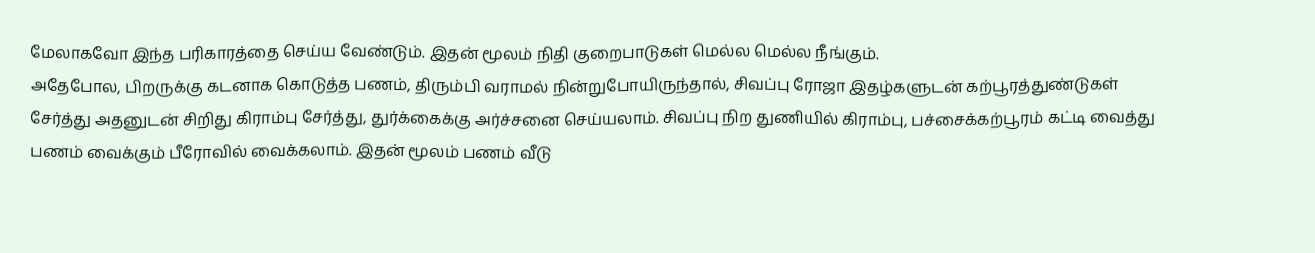மேலாகவோ இந்த பரிகாரத்தை செய்ய வேண்டும். இதன் மூலம் நிதி குறைபாடுகள் மெல்ல மெல்ல நீங்கும்.
அதேபோல, பிறருக்கு கடனாக கொடுத்த பணம், திரும்பி வராமல் நின்றுபோயிருந்தால், சிவப்பு ரோஜா இதழ்களுடன் கற்பூரத்துண்டுகள் சேர்த்து அதனுடன் சிறிது கிராம்பு சேர்த்து, துர்க்கைக்கு அர்ச்சனை செய்யலாம். சிவப்பு நிற துணியில் கிராம்பு, பச்சைக்கற்பூரம் கட்டி வைத்து பணம் வைக்கும் பீரோவில் வைக்கலாம். இதன் மூலம் பணம் வீடு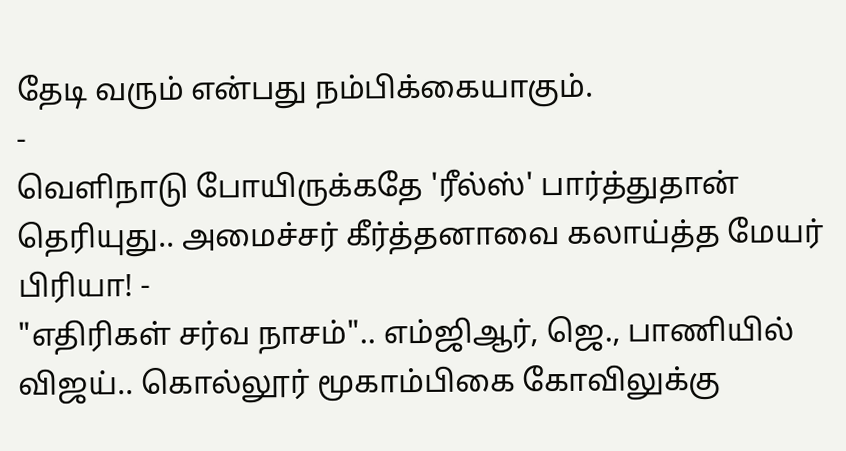தேடி வரும் என்பது நம்பிக்கையாகும்.
-
வெளிநாடு போயிருக்கதே 'ரீல்ஸ்' பார்த்துதான் தெரியுது.. அமைச்சர் கீர்த்தனாவை கலாய்த்த மேயர் பிரியா! -
"எதிரிகள் சர்வ நாசம்".. எம்ஜிஆர், ஜெ., பாணியில் விஜய்.. கொல்லூர் மூகாம்பிகை கோவிலுக்கு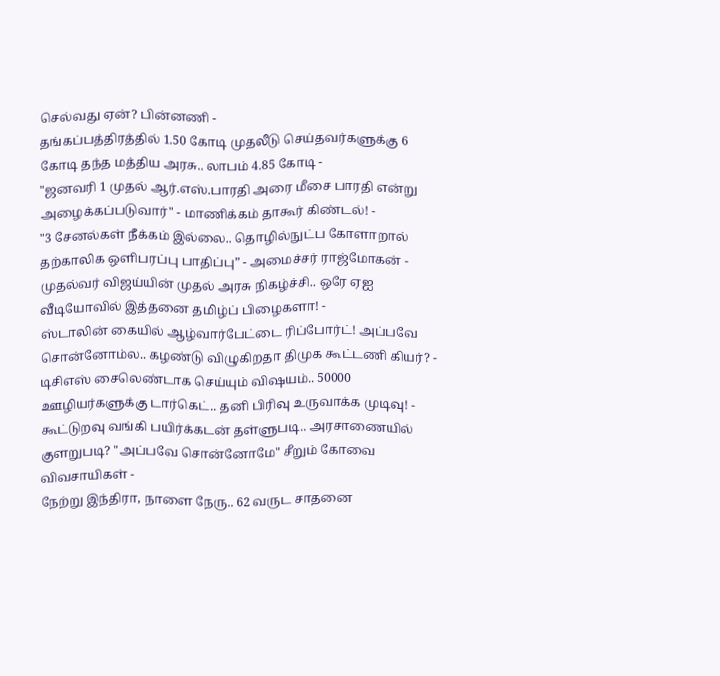செல்வது ஏன்? பின்னணி -
தங்கப்பத்திரத்தில் 1.50 கோடி முதலீடு செய்தவர்களுக்கு 6 கோடி தந்த மத்திய அரசு.. லாபம் 4.85 கோடி -
"ஜனவரி 1 முதல் ஆர்.எஸ்.பாரதி அரை மீசை பாரதி என்று அழைக்கப்படுவார்" - மாணிக்கம் தாகூர் கிண்டல்! -
"3 சேனல்கள் நீக்கம் இல்லை.. தொழில்நுட்ப கோளாறால் தற்காலிக ஒளிபரப்பு பாதிப்பு” - அமைச்சர் ராஜ்மோகன் -
முதல்வர் விஜய்யின் முதல் அரசு நிகழ்ச்சி.. ஒரே ஏஐ வீடியோவில் இத்தனை தமிழ்ப் பிழைகளா! -
ஸ்டாலின் கையில் ஆழ்வார்பேட்டை ரிப்போர்ட்! அப்பவே சொன்னோம்ல.. கழண்டு விழுகிறதா திமுக கூட்டணி கியர்? -
டிசிஎஸ் சைலெண்டாக செய்யும் விஷயம்.. 50000 ஊழியர்களுக்கு டார்கெட்.. தனி பிரிவு உருவாக்க முடிவு! -
கூட்டுறவு வங்கி பயிர்க்கடன் தள்ளுபடி.. அரசாணையில் குளறுபடி? "அப்பவே சொன்னோமே" சீறும் கோவை விவசாயிகள் -
நேற்று இந்திரா, நாளை நேரு.. 62 வருட சாதனை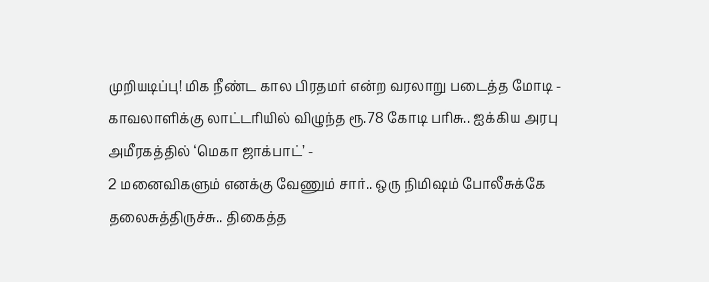முறியடிப்பு! மிக நீண்ட கால பிரதமர் என்ற வரலாறு படைத்த மோடி -
காவலாளிக்கு லாட்டரியில் விழுந்த ரூ.78 கோடி பரிசு.. ஐக்கிய அரபு அமீரகத்தில் ‘மெகா ஜாக்பாட்’ -
2 மனைவிகளும் எனக்கு வேணும் சார்.. ஒரு நிமிஷம் போலீசுக்கே தலைசுத்திருச்சு.. திகைத்த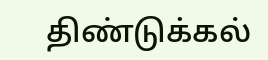திண்டுக்கல்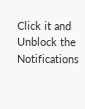Click it and Unblock the Notifications